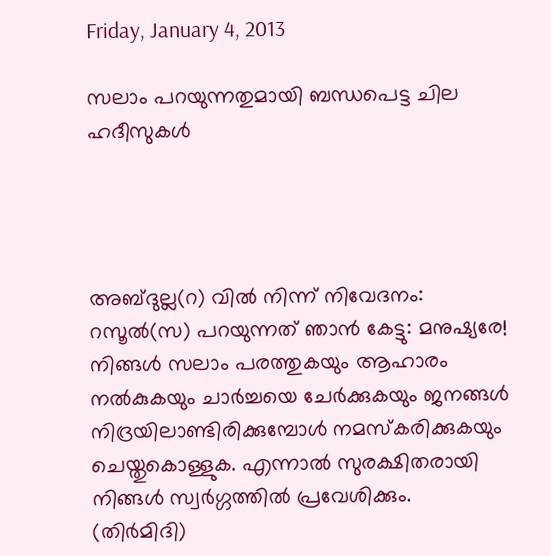Friday, January 4, 2013

സലാം പറയുന്നതുമായി ബന്ധപെട്ട ചില ഹദീസുകള്‍




അബ്ദുല്ല(റ) വില്‍ നിന്ന് നിവേദനം: റസൂല്‍(സ) പറയുന്നത് ഞാന്‍ കേട്ടു: മനുഷ്യരേ! നിങ്ങള്‍ സലാം പരത്തുകയും ആഹാരം നല്‍കുകയും ചാര്‍ച്ചയെ ചേര്‍ക്കുകയും ജനങ്ങള്‍ നിദ്രയിലാണ്ടിരിക്കുമ്പോള്‍ നമസ്കരിക്കുകയും ചെയ്തുകൊള്ളുക. എന്നാല്‍ സുരക്ഷിതരായി നിങ്ങള്‍ സ്വര്‍ഗ്ഗത്തില്‍ പ്രവേശിക്കും. (തിര്‍മിദി)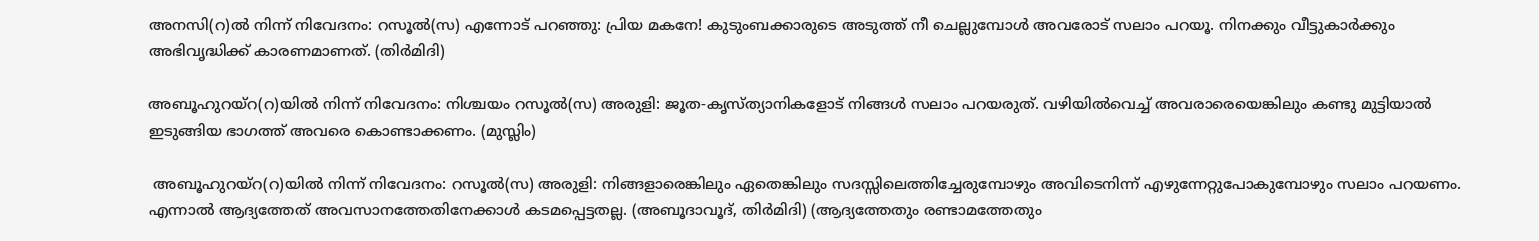അനസി(റ)ല്‍ നിന്ന് നിവേദനം: റസൂല്‍(സ) എന്നോട് പറഞ്ഞു: പ്രിയ മകനേ! കുടുംബക്കാരുടെ അടുത്ത് നീ ചെല്ലുമ്പോള്‍ അവരോട് സലാം പറയൂ. നിനക്കും വീട്ടുകാര്‍ക്കും അഭിവൃദ്ധിക്ക് കാരണമാണത്. (തിര്‍മിദി)

അബൂഹുറയ്റ(റ)യില്‍ നിന്ന് നിവേദനം: നിശ്ചയം റസൂല്‍(സ) അരുളി: ജൂത-കൃസ്ത്യാനികളോട് നിങ്ങള്‍ സലാം പറയരുത്. വഴിയില്‍വെച്ച് അവരാരെയെങ്കിലും കണ്ടു മുട്ടിയാല്‍ ഇടുങ്ങിയ ഭാഗത്ത് അവരെ കൊണ്ടാക്കണം. (മുസ്ലിം)

 അബൂഹുറയ്റ(റ)യില്‍ നിന്ന് നിവേദനം: റസൂല്‍(സ) അരുളി: നിങ്ങളാരെങ്കിലും ഏതെങ്കിലും സദസ്സിലെത്തിച്ചേരുമ്പോഴും അവിടെനിന്ന് എഴുന്നേറ്റുപോകുമ്പോഴും സലാം പറയണം. എന്നാല്‍ ആദ്യത്തേത് അവസാനത്തേതിനേക്കാള്‍ കടമപ്പെട്ടതല്ല. (അബൂദാവൂദ്, തിര്‍മിദി) (ആദ്യത്തേതും രണ്ടാമത്തേതും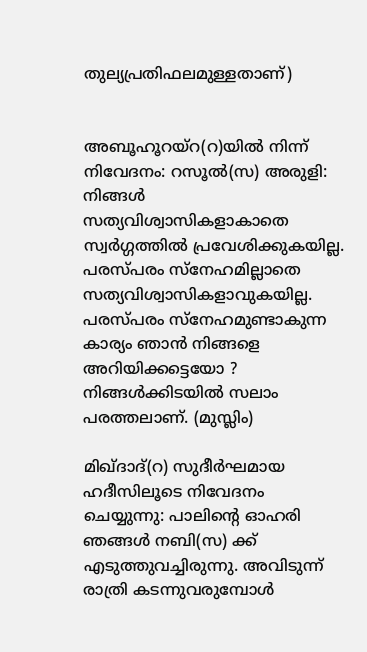തുല്യപ്രതിഫലമുള്ളതാണ്)


അബൂഹൂറയ്റ(റ)യില്‍ നിന്ന് നിവേദനം: റസൂല്‍(സ) അരുളി: നിങ്ങള്‍ സത്യവിശ്വാസികളാകാതെ സ്വര്‍ഗ്ഗത്തില്‍ പ്രവേശിക്കുകയില്ല. പരസ്പരം സ്നേഹമില്ലാതെ സത്യവിശ്വാസികളാവുകയില്ല. പരസ്പരം സ്നേഹമുണ്ടാകുന്ന കാര്യം ഞാന്‍ നിങ്ങളെ അറിയിക്കട്ടെയോ ? നിങ്ങള്‍ക്കിടയില്‍ സലാം പരത്തലാണ്. (മുസ്ലിം)

മിഖ്ദാദ്(റ) സുദീര്‍ഘമായ ഹദീസിലൂടെ നിവേദനം ചെയ്യുന്നു: പാലിന്റെ ഓഹരി ഞങ്ങള്‍ നബി(സ) ക്ക് എടുത്തുവച്ചിരുന്നു. അവിടുന്ന് രാത്രി കടന്നുവരുമ്പോള്‍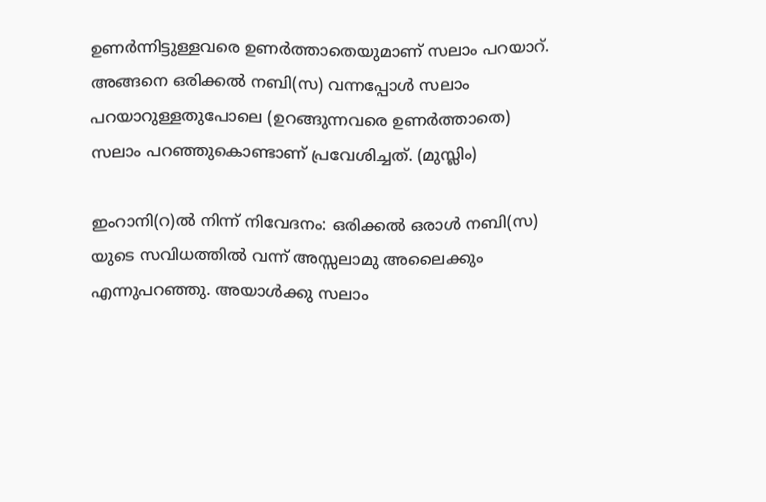ഉണര്‍ന്നിട്ടുള്ളവരെ ഉണര്‍ത്താതെയുമാണ് സലാം പറയാറ്. അങ്ങനെ ഒരിക്കല്‍ നബി(സ) വന്നപ്പോള്‍ സലാം പറയാറുള്ളതുപോലെ (ഉറങ്ങുന്നവരെ ഉണര്‍ത്താതെ) സലാം പറഞ്ഞുകൊണ്ടാണ് പ്രവേശിച്ചത്. (മുസ്ലിം)

ഇംറാനി(റ)ല്‍ നിന്ന് നിവേദനം: ഒരിക്കല്‍ ഒരാള്‍ നബി(സ) യുടെ സവിധത്തില്‍ വന്ന് അസ്സലാമു അലൈക്കും എന്നുപറഞ്ഞു. അയാള്‍ക്കു സലാം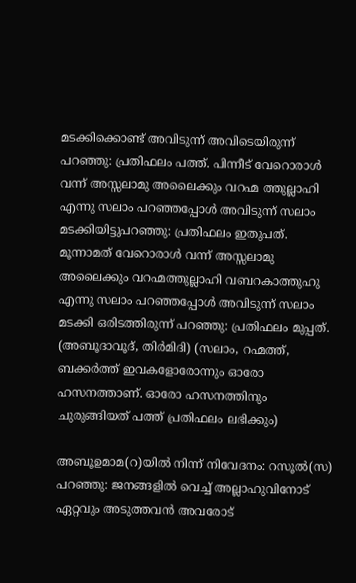മടക്കിക്കൊണ്ട് അവിടുന്ന് അവിടെയിരുന്ന് പറഞ്ഞു: പ്രതിഫലം പത്ത്. പിന്നീട് വേറൊരാള്‍ വന്ന് അസ്സലാമു അലൈക്കും വറഹ്മ ത്തുല്ലാഹി എന്നു സലാം പറഞ്ഞപ്പോള്‍ അവിടുന്ന് സലാം മടക്കിയിട്ടുപറഞ്ഞു: പ്രതിഫലം ഇതുപത്. മൂന്നാമത് വേറൊരാള്‍ വന്ന് അസ്സലാമു അലൈക്കും വറഹ്മത്തുല്ലാഹി വബറകാത്തുഹു എന്നു സലാം പറഞ്ഞപ്പോള്‍ അവിടുന്ന് സലാം മടക്കി ഒരിടത്തിരുന്ന് പറഞ്ഞു: പ്രതിഫലം മുപ്പത്. (അബൂദാവൂദ്, തിര്‍മിദി) (സലാം, റഹ്മത്ത്, ബക്കര്‍ത്ത് ഇവകളോരോന്നും ഓരോ ഹസനത്താണ്. ഓരോ ഹസനത്തിനും ചുരുങ്ങിയത് പത്ത് പ്രതിഫലം ലഭിക്കും)

അബൂഉമാമ(റ)യില്‍ നിന്ന് നിവേദനം: റസൂല്‍(സ) പറഞ്ഞു: ജനങ്ങളില്‍ വെച്ച് അല്ലാഹുവിനോട് ഏറ്റവും അടുത്തവന്‍ അവരോട്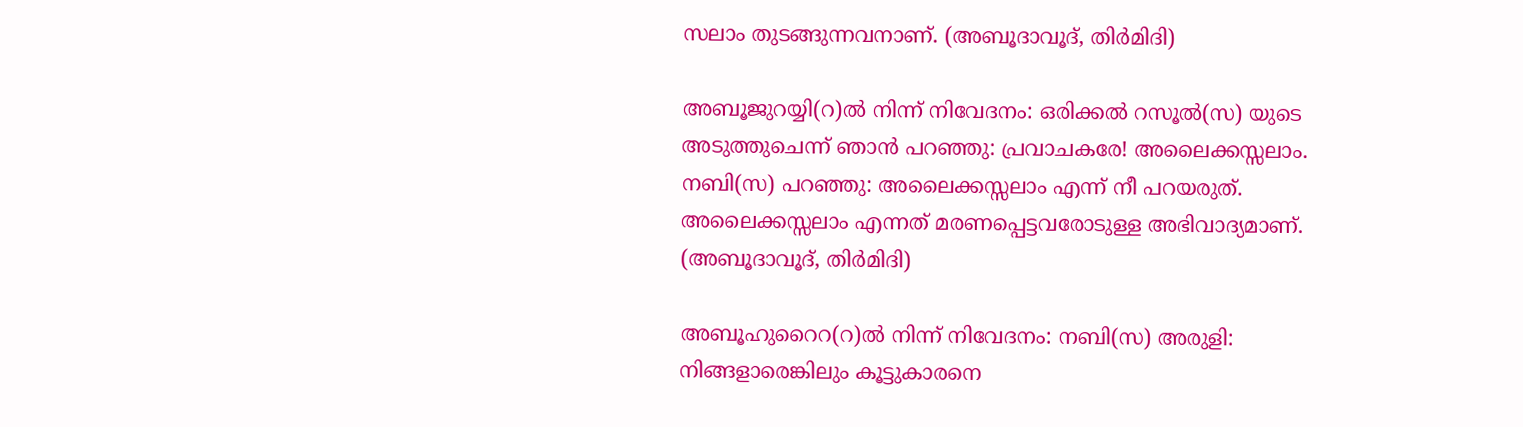സലാം തുടങ്ങുന്നവനാണ്. (അബൂദാവൂദ്, തിര്‍മിദി)

അബൂജുറയ്യി(റ)ല്‍ നിന്ന് നിവേദനം: ഒരിക്കല്‍ റസൂല്‍(സ) യുടെ അടുത്തുചെന്ന് ഞാന്‍ പറഞ്ഞു: പ്രവാചകരേ! അലൈക്കസ്സലാം. നബി(സ) പറഞ്ഞു: അലൈക്കസ്സലാം എന്ന് നീ പറയരുത്. അലൈക്കസ്സലാം എന്നത് മരണപ്പെട്ടവരോടുള്ള അഭിവാദ്യമാണ്. (അബൂദാവൂദ്, തിര്‍മിദി)

അബൂഹുറൈറ(റ)ല്‍ നിന്ന് നിവേദനം: നബി(സ) അരുളി: നിങ്ങളാരെങ്കിലും കൂട്ടുകാരനെ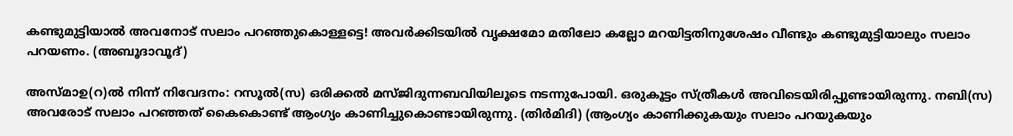കണ്ടുമുട്ടിയാല്‍ അവനോട് സലാം പറഞ്ഞുകൊള്ളട്ടെ! അവര്‍ക്കിടയില്‍ വൃക്ഷമോ മതിലോ കല്ലോ മറയിട്ടതിനുശേഷം വീണ്ടും കണ്ടുമുട്ടിയാലും സലാം പറയണം. (അബൂദാവൂദ്)

അസ്മാഉ(റ)ല്‍ നിന്ന് നിവേദനം: റസൂല്‍(സ) ഒരിക്കല്‍ മസ്ജിദുന്നബവിയിലൂടെ നടന്നുപോയി. ഒരുകൂട്ടം സ്ത്രീകള്‍ അവിടെയിരിപ്പുണ്ടായിരുന്നു. നബി(സ) അവരോട് സലാം പറഞ്ഞത് കൈകൊണ്ട് ആംഗ്യം കാണിച്ചുകൊണ്ടായിരുന്നു. (തിര്‍മിദി) (ആംഗ്യം കാണിക്കുകയും സലാം പറയുകയും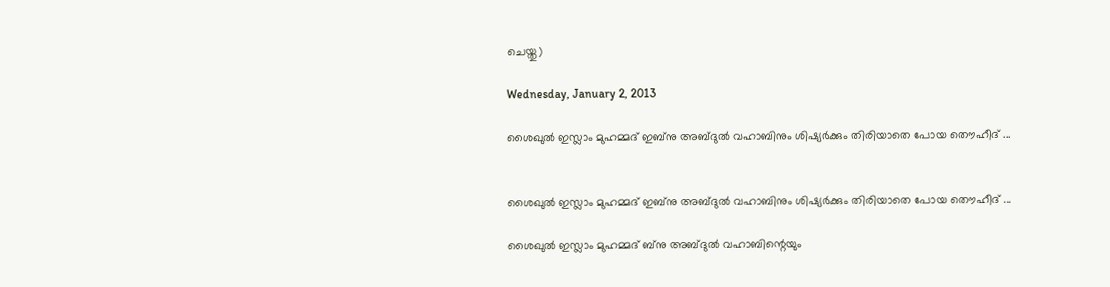ചെയ്തു)

Wednesday, January 2, 2013

ശൈഖുല്‍ ഇസ്ലാം മുഹമ്മദ്‌ ഇബ്നു അബ്ദുല്‍ വഹാബിനും ശിഷ്യര്‍ക്കും തിരിയാതെ പോയ തൌഹീദ് ...


ശൈഖുല്‍ ഇസ്ലാം മുഹമ്മദ്‌ ഇബ്നു അബ്ദുല്‍ വഹാബിനും ശിഷ്യര്‍ക്കും തിരിയാതെ പോയ തൌഹീദ് ...

ശൈഖുല്‍ ഇസ്ലാം മുഹമ്മദ്‌ ബ്നു അബ്ദുല്‍ വഹാബിന്റെയും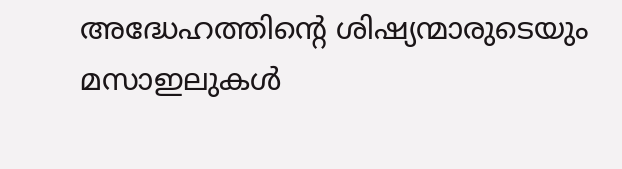അദ്ധേഹത്തിന്റെ ശിഷ്യന്മാരുടെയും മസാഇലുകള്‍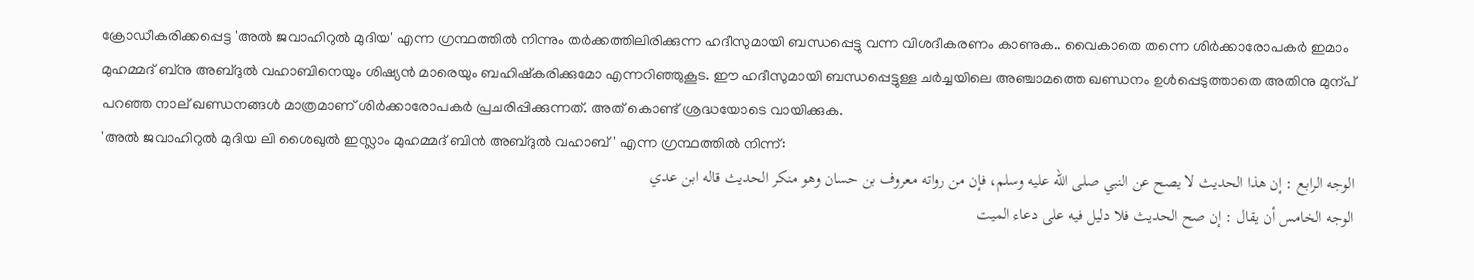ക്രോഡീകരിക്കപ്പെട്ട 'അല്‍ ജവാഹിറുല്‍ മുദിയ' എന്ന ഗ്രന്ഥത്തില്‍ നിന്നും തര്‍ക്കത്തിലിരിക്കുന്ന ഹദീസുമായി ബന്ധപ്പെട്ടു വന്ന വിശദീകരണം കാണുക.. വൈകാതെ തന്നെ ശിര്‍ക്കാരോപകര്‍ ഇമാം മുഹമ്മദ്‌ ബ്നു അബ്ദുല്‍ വഹാബിനെയും ശിഷ്യന്‍ മാരെയും ബഹിഷ്കരിക്കുമോ എന്നറിഞ്ഞുകൂട. ഈ ഹദീസുമായി ബന്ധപ്പെട്ടുള്ള ചര്‍ച്ചയിലെ അഞ്ചാമത്തെ ഖണ്ഡനം ഉള്‍പ്പെടുത്താതെ അതിനു മുന്പ് പറഞ്ഞ നാല് ഖണ്ഡനങ്ങള്‍ മാത്രമാണ് ശിര്‍ക്കാരോപകര്‍ പ്രചരിപ്പിക്കുന്നത്. അത് കൊണ്ട് ശ്രദ്ധയോടെ വായിക്കുക.
'അല്‍ ജവാഹിറുല്‍ മുദിയ ലി ശൈഖുല്‍ ഇസ്ലാം മുഹമ്മദ്‌ ബിന്‍ അബ്ദുല്‍ വഹാബ്' എന്ന ഗ്രന്ഥത്തില്‍ നിന്ന്:
الوجه الرابع : إن هذا الحديث لا يصح عن النبي صلى الله عليه وسلم، فإن من رواته معروف بن حسان وهو منكر الحديث قاله ابن عدي
الوجه الخامس أن يقال : إن صح الحديث فلا دليل فيه على دعاء الميت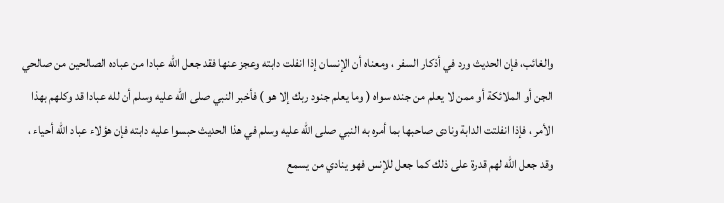والغائب، فإن الحديث ورد في أذكار السفر ، ومعناه أن الإنسان إذا انفلت دابته وعجز عنها فقد جعل الله عبادا من عباده الصالحين من صالحي الجن أو الملائكة أو ممن لا يعلم من جنده سواه ( وما يعلم جنود ربك إلا هو ) فأخبر النبي صلى الله عليه وسلم أن لله عبادا قد وكلهم بهذا الأمر ، فإذا انفلتت الدابة ونادى صاحبها بما أمره به النبي صلى الله عليه وسلم في هذا الحديث حبسوا عليه دابته فإن هؤلاء عباد الله أحياء ، وقد جعل الله لهم قدرة على ذلك كما جعل للإنس فهو ينادي من يسمع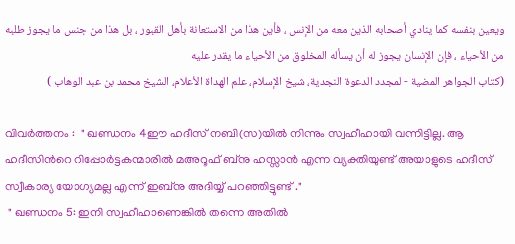ويعين بنفسه كما ينادي أصحابه الذين معه من الإنس ، فأين هذا من الاستعانة بأهل القبور ، بل هذا من جنس ما يجوز طلبه من الأحياء ، فإن الإنسان يجوز له أن يسأله المخلوق من الأحياء ما يقدر عليه
(كتاب الجواهر المضية - لمجدد الدعوة النجدية، شيخ الإسلام، علم الهداة الأعلام، الشيخ محمد بن عبد الوهاب )

വിവര്‍ത്തനം :  " ഖണ്ഡനം 4ഈ ഹദീസ് നബി(സ)യില്‍ നിന്നും സ്വഹീഹായി വന്നിട്ടില്ല. ആ ഹദീസിന്‍റെ റിപ്പോര്‍ട്ടകന്മാരില്‍ മഅറൂഫ് ബ്നു ഹസ്സാന്‍ എന്ന വ്യക്തിയുണ്ട് അയാളുടെ ഹദീസ് സ്വീകാര്യ യോഗ്യമല്ല എന്ന് ഇബ്നു അദിയ്യ് പറഞ്ഞിട്ടുണ്ട് ."
 " ഖണ്ഡനം 5: ഇനി സ്വഹീഹാണെങ്കില്‍ തന്നെ അതില്‍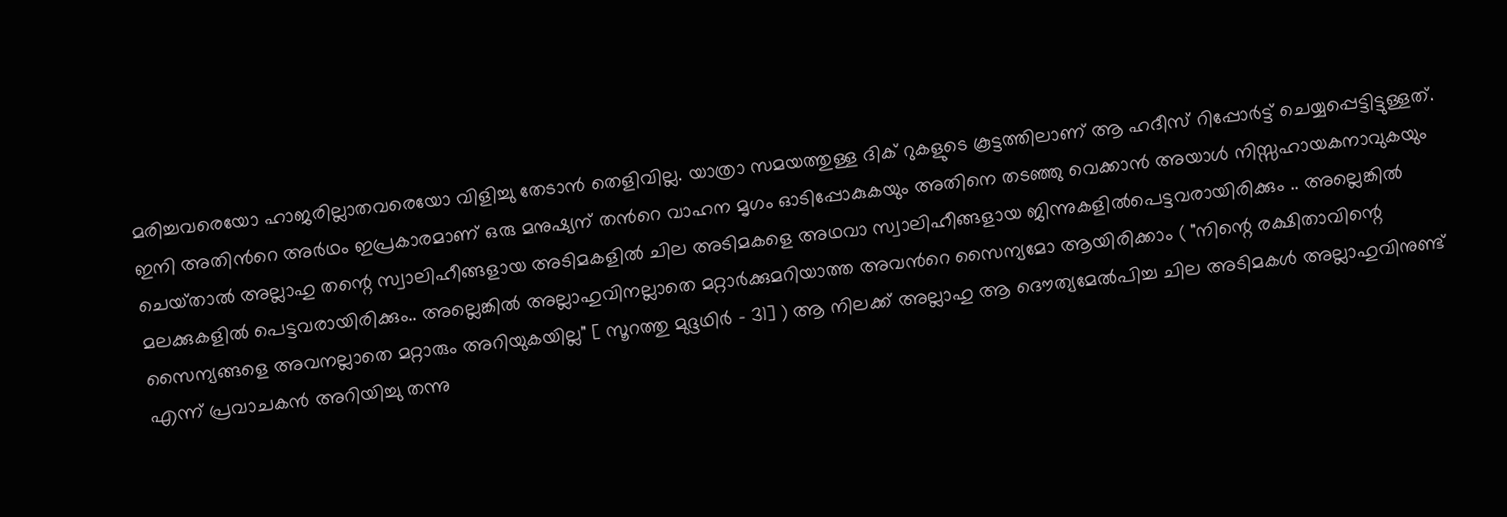മരിച്ചവരെയോ ഹാജരില്ലാതവരെയോ വിളിച്ചു തേടാന്‍ തെളിവില്ല. യാത്രാ സമയത്തുള്ള ദിക് റുകളുടെ കൂട്ടത്തിലാണ് ആ ഹദീസ് റിപ്പോര്‍ട്ട് ചെയ്യപ്പെട്ടിട്ടുള്ളത്. ഇനി അതിന്‍റെ അര്‍ഥം ഇപ്രകാരമാണ് ഒരു മനുഷ്യന് തന്‍റെ വാഹന മൃഗം ഓടിപ്പോകുകയും അതിനെ തടഞ്ഞു വെക്കാന്‍ അയാള്‍ നിസ്സഹായകനാവുകയും ചെയ്‌താല്‍ അല്ലാഹു തന്റെ സ്വാലിഹീങ്ങളായ അടിമകളില്‍ ചില അടിമകളെ അഥവാ സ്വാലിഹീങ്ങളായ ജിന്നുകളില്‍പെട്ടവരായിരിക്കും .. അല്ലെങ്കില്‍ മലക്കുകളില്‍ പെട്ടവരായിരിക്കും.. അല്ലെങ്കില്‍ അല്ലാഹുവിനല്ലാതെ മറ്റാര്‍ക്കുമറിയാത്ത അവന്‍റെ സൈന്യമോ ആയിരിക്കാം ( "നിന്റെ രക്ഷിതാവിന്റെ സൈന്യങ്ങളെ അവനല്ലാതെ മറ്റാരും അറിയുകയില്ല" [ സൂറത്തു മുദ്ദഥിര്‍ - 31] ) ആ നിലക്ക് അല്ലാഹു ആ ദൌത്യമേല്‍പിച്ച ചില അടിമകള്‍ അല്ലാഹുവിനുണ്ട് എന്ന് പ്രവാചകന്‍ അറിയിച്ചു തന്നു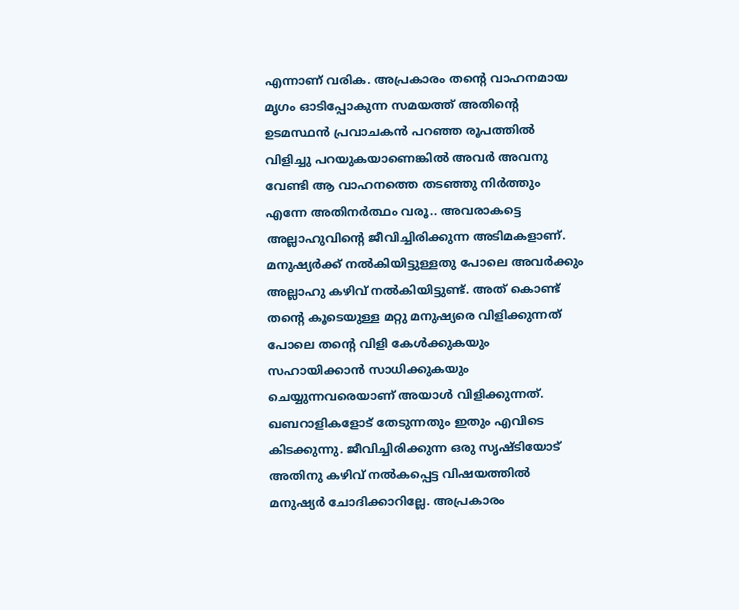എന്നാണ് വരിക. അപ്രകാരം തന്റെ വാഹനമായ മൃഗം ഓടിപ്പോകുന്ന സമയത്ത് അതിന്റെ ഉടമസ്ഥന്‍ പ്രവാചകന്‍ പറഞ്ഞ രൂപത്തില്‍ വിളിച്ചു പറയുകയാണെങ്കില്‍ അവര്‍ അവനു വേണ്ടി ആ വാഹനത്തെ തടഞ്ഞു നിര്‍ത്തും എന്നേ അതിനര്‍ത്ഥം വരൂ.. അവരാകട്ടെ അല്ലാഹുവിന്റെ ജീവിച്ചിരിക്കുന്ന അടിമകളാണ്. മനുഷ്യര്‍ക്ക്‌ നല്‍കിയിട്ടുള്ളതു പോലെ അവര്‍ക്കും അല്ലാഹു കഴിവ് നല്‍കിയിട്ടുണ്ട്. അത് കൊണ്ട് തന്റെ കൂടെയുള്ള മറ്റു മനുഷ്യരെ വിളിക്കുന്നത്‌ പോലെ തന്റെ വിളി കേള്‍ക്കുകയും സഹായിക്കാന്‍ സാധിക്കുകയും ചെയ്യുന്നവരെയാണ് അയാള്‍ വിളിക്കുന്നത്. ഖബറാളികളോട് തേടുന്നതും ഇതും എവിടെ കിടക്കുന്നു. ജീവിച്ചിരിക്കുന്ന ഒരു സൃഷ്ടിയോട് അതിനു കഴിവ് നല്‍കപ്പെട്ട വിഷയത്തില്‍ മനുഷ്യര്‍ ചോദിക്കാറില്ലേ. അപ്രകാരം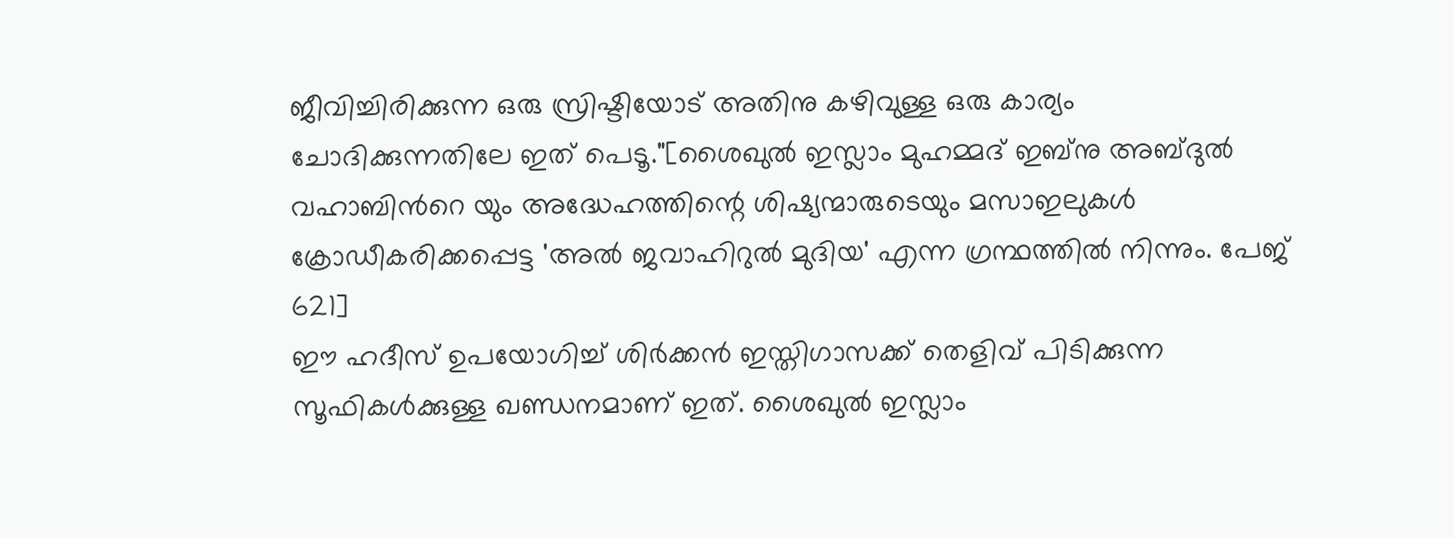ജീവിച്ചിരിക്കുന്ന ഒരു സ്രിഷ്ടിയോട് അതിനു കഴിവുള്ള ഒരു കാര്യം ചോദിക്കുന്നതിലേ ഇത് പെടൂ."[ശൈഖുല്‍ ഇസ്ലാം മുഹമ്മദ്‌ ഇബ്നു അബ്ദുല്‍ വഹാബിന്‍റെ യും അദ്ധേഹത്തിന്റെ ശിഷ്യന്മാരുടെയും മസാഇലുകള്‍ ക്രോഡീകരിക്കപ്പെട്ട 'അല്‍ ജവാഹിറുല്‍ മുദിയ' എന്ന ഗ്രന്ഥത്തില്‍ നിന്നും. പേജ് 621]
ഈ ഹദീസ് ഉപയോഗിച്ച് ശിര്‍ക്കന്‍ ഇസ്തിഗാസക്ക് തെളിവ് പിടിക്കുന്ന സൂഫികള്‍ക്കുള്ള ഖണ്ഡനമാണ് ഇത്. ശൈഖുല്‍ ഇസ്ലാം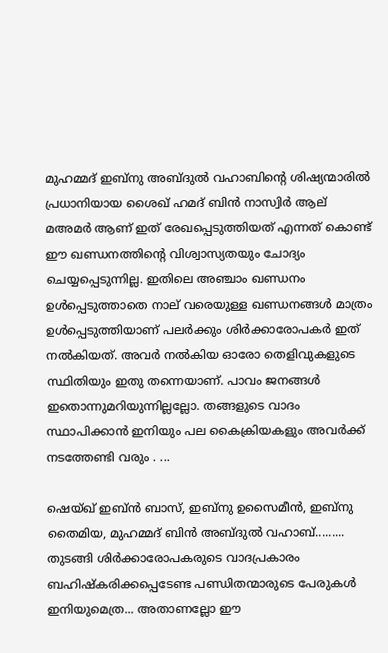മുഹമ്മദ്‌ ഇബ്നു അബ്ദുല്‍ വഹാബിന്റെ ശിഷ്യന്മാരില്‍ പ്രധാനിയായ ശൈഖ്‌ ഹമദ് ബിന്‍ നാസ്വിര്‍ ആല് മഅമര്‍ ആണ് ഇത് രേഖപ്പെടുത്തിയത് എന്നത് കൊണ്ട് ഈ ഖണ്ഡനത്തിന്റെ വിശ്വാസ്യതയും ചോദ്യം ചെയ്യപ്പെടുന്നില്ല. ഇതിലെ അഞ്ചാം ഖണ്ഡനം ഉള്‍പ്പെടുത്താതെ നാല് വരെയുള്ള ഖണ്ഡനങ്ങള്‍ മാത്രം ഉള്‍പ്പെടുത്തിയാണ് പലര്‍ക്കും ശിര്‍ക്കാരോപകര്‍ ഇത് നല്‍കിയത്. അവര്‍ നല്‍കിയ ഓരോ തെളിവുകളുടെ സ്ഥിതിയും ഇതു തന്നെയാണ്. പാവം ജനങ്ങള്‍ ഇതൊന്നുമറിയുന്നില്ലല്ലോ. തങ്ങളുടെ വാദം സ്ഥാപിക്കാന്‍ ഇനിയും പല കൈക്രിയകളും അവര്‍ക്ക് നടത്തേണ്ടി വരും . ...

ഷെയ്ഖ്‌ ഇബ്ന്‍ ബാസ്, ഇബ്നു ഉസൈമീന്‍, ഇബ്നു തൈമിയ, മുഹമ്മദ്‌ ബിന്‍ അബ്ദുല്‍ വഹാബ്......... തുടങ്ങി ശിര്‍ക്കാരോപകരുടെ വാദപ്രകാരം ബഹിഷ്കരിക്കപ്പെടേണ്ട പണ്ഡിതന്മാരുടെ പേരുകള്‍ ഇനിയുമെത്ര... അതാണല്ലോ ഈ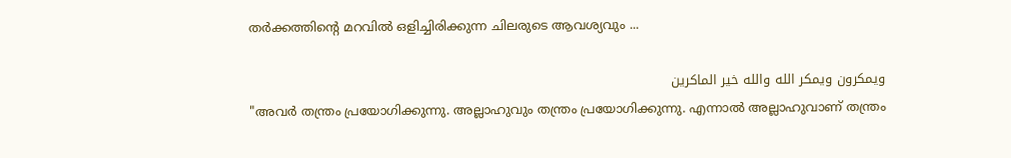തര്‍ക്കത്തിന്റെ മറവില്‍ ഒളിച്ചിരിക്കുന്ന ചിലരുടെ ആവശ്യവും ...

ويمكرون ويمكر الله والله خير الماكرين
"അവര്‍ തന്ത്രം പ്രയോഗിക്കുന്നു. അല്ലാഹുവും തന്ത്രം പ്രയോഗിക്കുന്നു. എന്നാല്‍ അല്ലാഹുവാണ് തന്ത്രം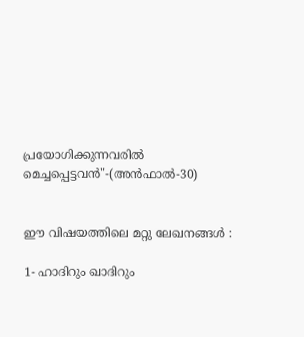പ്രയോഗിക്കുന്നവരില്‍ മെച്ചപ്പെട്ടവന്‍"-(അന്‍ഫാല്‍-30)


ഈ വിഷയത്തിലെ മറ്റു ലേഖനങ്ങള്‍ :

1- ഹാദിറും ഖാദിറും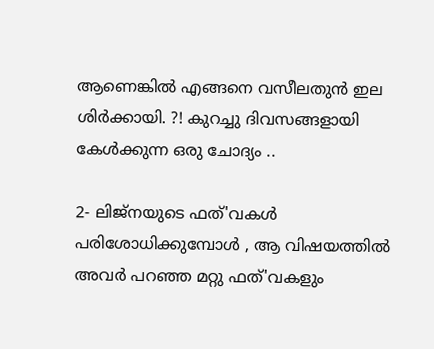ആണെങ്കില്‍ എങ്ങനെ വസീലതുന്‍ ഇല ശിര്‍ക്കായി. ?! കുറച്ചു ദിവസങ്ങളായി കേള്‍ക്കുന്ന ഒരു ചോദ്യം ..

2- ലിജ്നയുടെ ഫത്'വകള്‍ പരിശോധിക്കുമ്പോള്‍ , ആ വിഷയത്തില്‍ അവര്‍ പറഞ്ഞ മറ്റു ഫത്'വകളും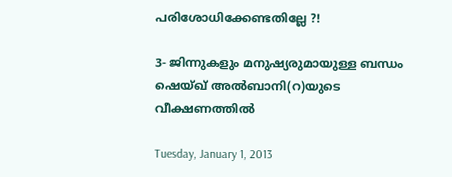പരിശോധിക്കേണ്ടതില്ലേ ?!

3- ജിന്നുകളും മനുഷ്യരുമായുള്ള ബന്ധം ഷെയ്ഖ് അൽബാനി(റ)യുടെ വീക്ഷണത്തില്‍

Tuesday, January 1, 2013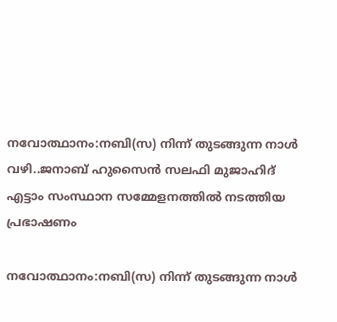നവോത്ഥാനം:നബി(സ) നിന്ന് തുടങ്ങുന്ന നാള്‍ വഴി..ജനാബ് ഹുസൈന്‍ സലഫി മുജാഹിദ് എട്ടാം സംസ്ഥാന സമ്മേളനത്തില്‍ നടത്തിയ പ്രഭാഷണം

നവോത്ഥാനം:നബി(സ) നിന്ന് തുടങ്ങുന്ന നാള്‍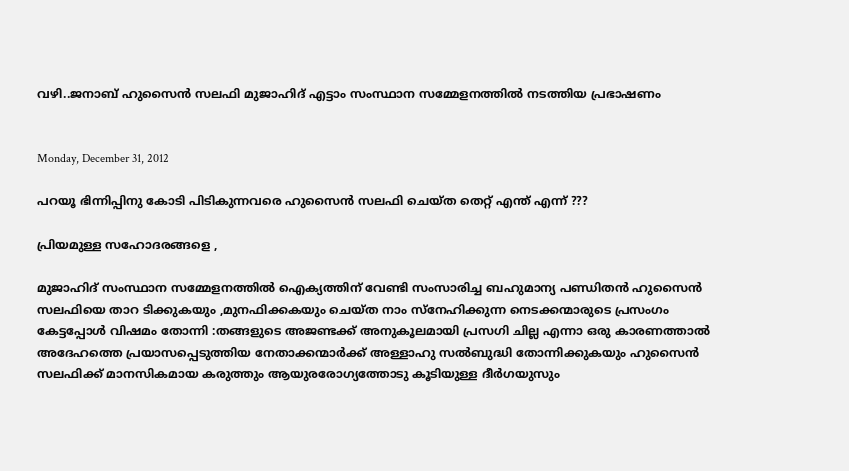വഴി..ജനാബ് ഹുസൈന്‍ സലഫി മുജാഹിദ് എട്ടാം സംസ്ഥാന സമ്മേളനത്തില്‍ നടത്തിയ പ്രഭാഷണം


Monday, December 31, 2012

പറയൂ ഭിന്നിപ്പിനു കോടി പിടികുന്നവരെ ഹുസൈന്‍ സലഫി ചെയ്ത തെറ്റ് എന്ത് എന്ന് ???

പ്രിയമുള്ള സഹോദരങ്ങളെ ,

മുജാഹിദ് സംസ്ഥാന സമ്മേളനത്തില്‍ ഐക്യത്തിന് വേണ്ടി സംസാരിച്ച ബഹുമാന്യ പണ്ഡിതന്‍ ഹുസൈന്‍ സലഫിയെ താറ ടിക്കുകയും ,മുനഫിക്കകയും ചെയ്ത നാം സ്നേഹിക്കുന്ന നെടക്കന്മാരുടെ പ്രസംഗം കേട്ടപ്പോള്‍ വിഷമം തോന്നി :തങ്ങളുടെ അജണ്ടക്ക് അനുകൂലമായി പ്രസഗി ചില്ല എന്നാ ഒരു കാരണത്താല്‍ അദേഹത്തെ പ്രയാസപ്പെടുത്തിയ നേതാക്കന്മാര്‍ക്ക് അള്ളാഹു സല്‍ബുദ്ധി തോന്നിക്കുകയും ഹുസൈന്‍ സലഫിക്ക് മാനസികമായ കരുത്തും ആയുരരോഗ്യത്തോടു കൂടിയുള്ള ദീര്‍ഗയുസും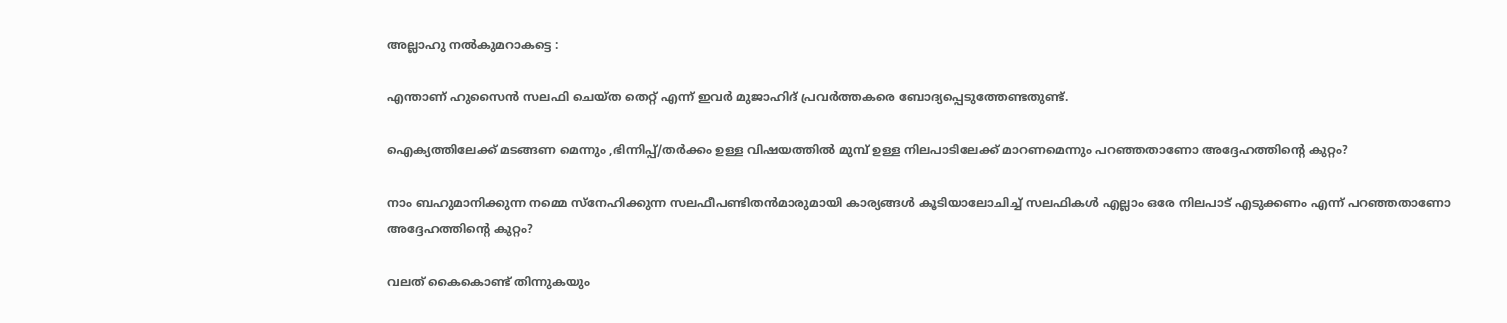അല്ലാഹു നല്‍കുമറാകട്ടെ :

എന്താണ് ഹുസൈന്‍ സലഫി ചെയ്ത തെറ്റ് എന്ന്‍ ഇവര്‍ മുജാഹിദ് പ്രവര്‍ത്തകരെ ബോദ്യപ്പെടുത്തേണ്ടതുണ്ട്.

ഐക്യത്തിലേക്ക് മടങ്ങണ മെന്നും ,ഭിന്നിപ്പ്/തര്‍ക്കം ഉള്ള വിഷയത്തില്‍ മുമ്പ് ഉള്ള നിലപാടിലേക്ക് മാറണമെന്നും പറഞ്ഞതാണോ അദ്ദേഹത്തിന്റെ കുറ്റം?

നാം ബഹുമാനിക്കുന്ന നമ്മെ സ്നേഹിക്കുന്ന സലഫീപണ്ടിതന്‍മാരുമായി കാര്യങ്ങള്‍ കൂടിയാലോചിച്ച് സലഫികള്‍ എല്ലാം ഒരേ നിലപാട് എടുക്കണം എന്ന് പറഞ്ഞതാണോ അദ്ദേഹത്തിന്റെ കുറ്റം?

വലത് കൈകൊണ്ട് തിന്നുകയും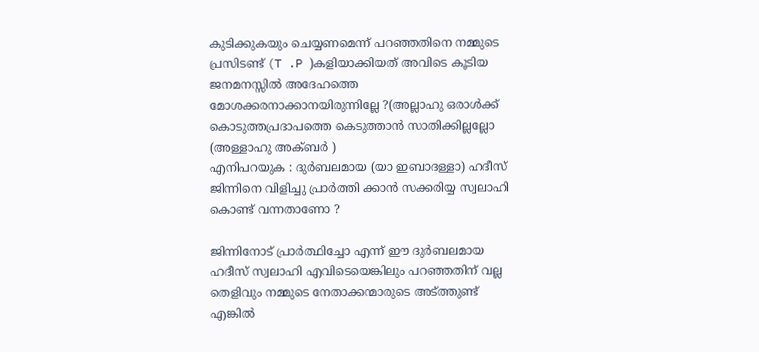കുടിക്കുകയും ചെയ്യണമെന്ന്‍ പറഞ്ഞതിനെ നമ്മുടെ പ്രസിടണ്ട് (T .P )കളിയാക്കിയത് അവിടെ കൂടിയ ജനമനസ്സില്‍ അദേഹത്തെ മോശക്കരനാക്കാനയിരുന്നില്ലേ ?(അല്ലാഹു ഒരാള്‍ക്ക് കൊടുത്തപ്രദാപത്തെ കെടുത്താന്‍ സാതിക്കില്ലല്ലോ (അള്ളാഹു അക്ബര്‍ )
എനിപറയുക : ദുര്‍ബലമായ (യാ ഇബാദള്ളാ) ഹദീസ് ജിന്നിനെ വിളിച്ചു പ്രാര്‍ത്തി ക്കാന്‍ സക്കരിയ്യ സ്വലാഹി കൊണ്ട് വന്നതാണോ ?

ജിന്നിനോട് പ്രാര്‍ത്ഥിച്ചോ എന്ന്‍ ഈ ദുര്‍ബലമായ ഹദീസ് സ്വലാഹി എവിടെയെങ്കിലും പറഞ്ഞതിന് വല്ല തെളിവും നമ്മുടെ നേതാക്കന്മാരുടെ അട്ത്തുണ്ട് എങ്കില്‍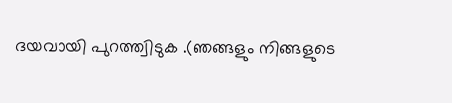ദയവായി പുറത്ത്വിടുക .(ഞങ്ങളും നിങ്ങളുടെ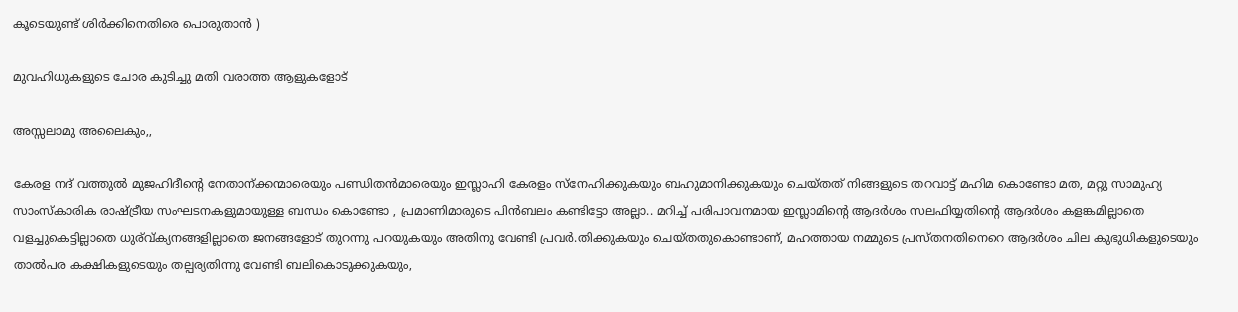കൂടെയുണ്ട് ശിര്‍ക്കിനെതിരെ പൊരുതാന്‍ )

മുവഹിധുകളുടെ ചോര കുടിച്ചു മതി വരാത്ത ആളുകളോട്

അസ്സലാമു അലൈകും,,

കേരള നദ് വത്തുല്‍ മുജഹിദീന്റെ നേതാന്ക്കന്മാരെയും പണ്ഡിതന്‍മാരെയും ഇസ്ലാഹി കേരളം സ്നേഹിക്കുകയും ബഹുമാനിക്കുകയും ചെയ്തത് നിങ്ങളുടെ തറവാട്ട്‌ മഹിമ കൊണ്ടോ മത, മറ്റു സാമുഹ്യ സാംസ്‌കാരിക രാഷ്ട്രീയ സംഘടനകളുമായുള്ള ബന്ധം കൊണ്ടോ , പ്രമാണിമാരുടെ പിന്‍ബലം കണ്ടിട്ടോ അല്ലാ.. മറിച്ച് പരിപാവനമായ ഇസ്ലാമിന്റെ ആദര്‍ശം സലഫിയ്യതിന്റെ ആദര്‍ശം കളങ്കമില്ലാതെ വളച്ചുകെട്ടില്ലാതെ ധുര്വ്ക്യനങ്ങളില്ലാതെ ജനങ്ങളോട് തുറന്നു പറയുകയും അതിനു വേണ്ടി പ്രവര്‍.തിക്കുകയും ചെയ്തതുകൊണ്ടാണ്, മഹത്തായ നമ്മുടെ പ്രസ്തനതിനെറെ ആദര്‍ശം ചില കുഭുധികളുടെയും താല്‍പര കക്ഷികളുടെയും തല്പര്യതിന്നു വേണ്ടി ബലികൊടുക്കുകയും,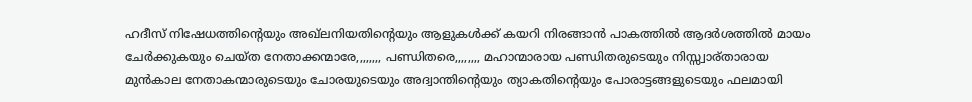ഹദീസ് നിഷേധത്തിന്റെയും അഖ്‌ലനിയതിന്റെയും ആളുകള്‍ക്ക് കയറി നിരങ്ങാന്‍ പാകത്തില്‍ ആദര്‍ശത്തില്‍ മായം ചേര്‍ക്കുകയും ചെയ്ത നേതാക്കന്മാരേ,,,,,,,, പണ്ഡിതരെ,,,,,,,, മഹാന്മാരായ പണ്ഡിതരുടെയും നിസ്സ്വാര്താരായ മുന്‍കാല നേതാകന്മാരുടെയും ചോരയുടെയും അദ്വാന്തിന്റെയും ത്യാകതിന്റെയും പോരാട്ടങ്ങളുടെയും ഫലമായി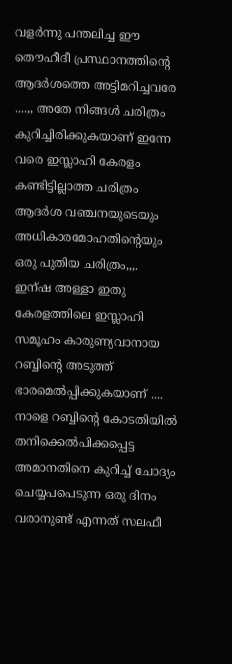വളര്‍ന്നു പന്തലിച്ച ഈ തൌഹീദീ പ്രസ്ഥാനത്തിന്റെ ആദര്‍ശത്തെ അട്ടിമറിച്ചവരേ ....,, അതേ നിങ്ങള്‍ ചരിത്രം കുറിച്ചിരിക്കുകയാണ് ഇന്നേ വരെ ഇസ്ലാഹി കേരളം കണ്ടിട്ടില്ലാത്ത ചരിത്രം ആദര്‍ശ വഞ്ചനയുടെയും അധികാരമോഹതിന്റെയും ഒരു പുതിയ ചരിത്രം,,,. ഇന്ഷ അള്ളാ ഇതു കേരളത്തിലെ ഇസ്ലാഹി സമൂഹം കാരുണ്യവാനായ റബ്ബിന്റെ അടുത്ത് ഭാരമെല്‍പ്പിക്കുകയാണ് .... നാളെ റബ്ബിന്‍റെ കോടതിയില്‍ തനിക്കെല്‍പിക്കപ്പെട്ട അമാനതിനെ കുറിച്ച് ചോദ്യം ചെയ്യപപെടുന്ന ഒരു ദിനം വരാനുണ്ട് എന്നത് സലഫീ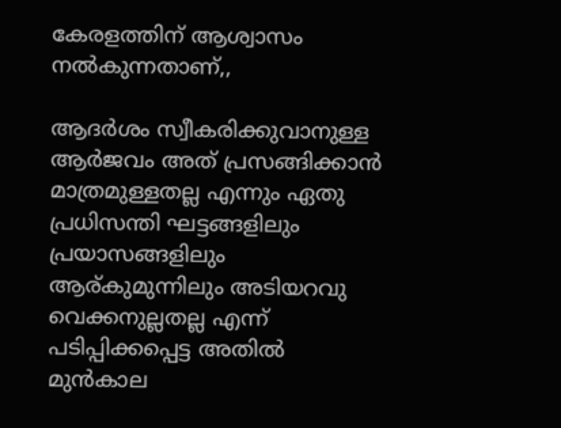കേരളത്തിന്‌ ആശ്വാസം നല്‍കുന്നതാണ്,,

ആദര്‍ശം സ്വീകരിക്കുവാനുള്ള ആര്‍ജവം അത് പ്രസങ്ങിക്കാന്‍ മാത്രമുള്ളതല്ല എന്നും ഏതു പ്രധിസന്തി ഘട്ടങ്ങളിലും പ്രയാസങ്ങളിലും ആര്കുമുന്നിലും അടിയറവു വെക്കനുല്ലതല്ല എന്ന്‍ പടിപ്പിക്കപ്പെട്ട അതില്‍ മുന്‍കാല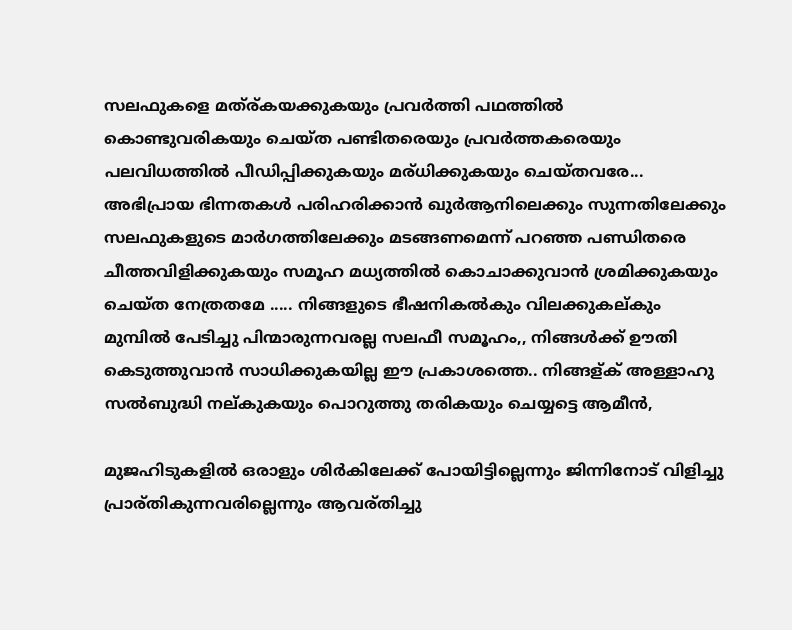സലഫുകളെ മത്ര്കയക്കുകയും പ്രവര്‍ത്തി പഥത്തില്‍ കൊണ്ടുവരികയും ചെയ്ത പണ്ടിതരെയും പ്രവര്‍ത്തകരെയും പലവിധത്തില്‍ പീഡിപ്പിക്കുകയും മര്ധിക്കുകയും ചെയ്തവരേ... അഭിപ്രായ ഭിന്നതകള്‍ പരിഹരിക്കാന്‍ ഖുര്‍ആനിലെക്കും സുന്നതിലേക്കും സലഫുകളുടെ മാര്‍ഗത്തിലേക്കും മടങ്ങണമെന്ന് പറഞ്ഞ പണ്ഡിതരെ ചീത്തവിളിക്കുകയും സമൂഹ മധ്യത്തില്‍ കൊചാക്കുവാന്‍ ശ്രമിക്കുകയും ചെയ്ത നേത്രതമേ ..... നിങ്ങളുടെ ഭീഷനികല്‍കും വിലക്കുകല്കും മുമ്പില്‍ പേടിച്ചു പിന്മാരുന്നവരല്ല സലഫീ സമൂഹം,, നിങ്ങള്‍ക്ക് ഊതി കെടുത്തുവാന്‍ സാധിക്കുകയില്ല ഈ പ്രകാശത്തെ.. നിങ്ങള്ക് അള്ളാഹു സല്‍ബുദ്ധി നല്കുകയും പൊറുത്തു തരികയും ചെയ്യട്ടെ ആമീന്‍,

മുജഹിടുകളില്‍ ഒരാളും ശിര്‍കിലേക്ക് പോയിട്ടില്ലെന്നും ജിന്നിനോട് വിളിച്ചു പ്രാര്തികുന്നവരില്ലെന്നും ആവര്തിച്ചു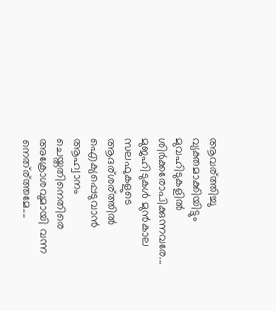ആവര്ത്തിച്ചു വ്യക്തമാക്കിയിട്ടും മുവഹിടുകളില്‍ ശിര്‍ക്കരോപിക്കുന്നവരേ... മുജഹിടുകള്‍ മുന്‍കാല സലഫുകളുടെ ആദര്ശര്ത്തില്‍ ഐക്യപ്പെടുവാന്‍ ആഹ്വാനം ചെയ്തതിനെതിരെ അക്രോശവുമായി വന്ന നെത്ര്ത്തമേ....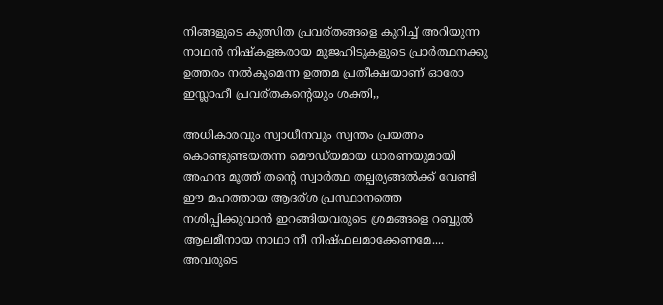നിങ്ങളുടെ കുത്സിത പ്രവര്തങ്ങളെ കുറിച്ച് അറിയുന്ന നാഥന്‍ നിഷ്കളങ്കരായ മുജഹിടുകളുടെ പ്രാര്‍ത്ഥനക്കു ഉത്തരം നല്‍കുമെന്ന ഉത്തമ പ്രതീക്ഷയാണ് ഓരോ ഇസ്ലാഹീ പ്രവര്തകന്റെയും ശക്തി,,

അധികാരവും സ്വാധീനവും സ്വന്തം പ്രയത്നം കൊണ്ടുണ്ടയതന്ന മൌഡ്‌യമായ ധാരണയുമായി അഹന്ദ മൂത്ത് തന്‍റെ സ്വാര്‍ത്ഥ തല്പര്യങ്ങല്‍ക്ക് വേണ്ടി ഈ മഹത്തായ ആദര്ശ പ്രസ്ഥാനത്തെ നശിപ്പിക്കുവാന്‍ ഇറങ്ങിയവരുടെ ശ്രമങ്ങളെ റബ്ബുല്‍ ആലമീനായ നാഥാ നീ നിഷ്ഫലമാക്കേണമേ.... അവരുടെ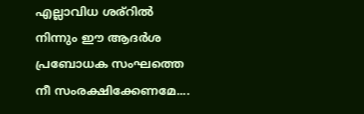എല്ലാവിധ ശര്റില്‍ നിന്നും ഈ ആദര്‍ശ പ്രബോധക സംഘത്തെ നീ സംരക്ഷിക്കേണമേ....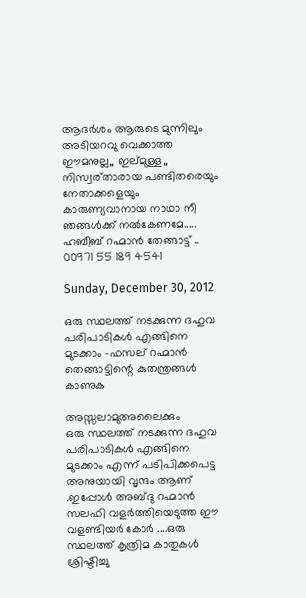ആദര്‍ശം ആരുടെ മുന്നിലും അടിയറവു വെക്കാത്ത ഈമനുല്ല,, ഇല്മുള്ള,, നിസ്വര്താരായ പണ്ടിതരെയും നേതാക്കളെയും കാരുണ്യവാനായ നാഥാ നീ ഞങ്ങള്‍ക്ക് നല്‍കേണമേ.....
ഹബീബ് റഹ്മാന്‍ തേങ്ങാട്ട് ..
00971 55 189 4541

Sunday, December 30, 2012

ഒരു സ്ഥലത്ത് നടക്കുന്ന ദഹുവ പരിപാടികള്‍ എങ്ങിനെ മുടക്കാം -ഫസല് റഹ്മാന്‍ തെങ്ങാട്ടിന്റെ കുതന്ത്രങ്ങള്‍ കാണുക

അസ്സലാമുഅലൈക്കും
ഒരു സ്ഥലത്ത് നടക്കുന്ന ദഹുവ പരിപാടികള്‍ എങ്ങിനെ മുടക്കാം എന്ന് പടിപിക്കപെട്ട അനുയായി വൃന്ദം ആണ് .ഇപ്പോള്‍ അബ്ദു റഹ്മാന്‍ സലഫി വളര്‍ത്തിയെടുത്ത ഈ വളണ്ടിയര്‍ കോര്‍ ....ഒരു സ്ഥലത്ത് കൃത്രിമ കാതുകള്‍ ശ്രിഷ്ടിച്ചു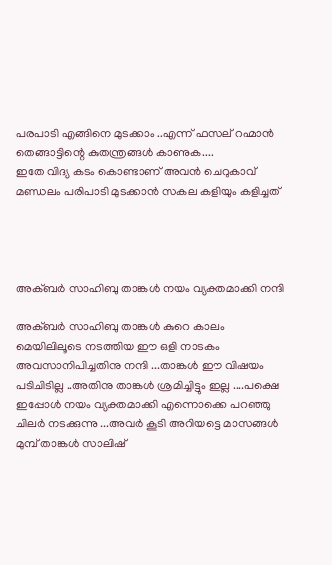പരപാടി എങ്ങിനെ മുടക്കാം ..എന്ന് ഫസല് റഹ്മാന്‍ തെങ്ങാട്ടിന്റെ കുതന്ത്രങ്ങള്‍ കാണുക....
ഇതേ വിദ്യ കടം കൊണ്ടാണ് അവന്‍ ചെറുകാവ് മണ്ഡലം പരിപാടി മുടക്കാന്‍ സകല കളിയും കളിച്ചത്




അക്ബര്‍ സാഹിബു താങ്കള്‍ നയം വ്യക്തമാക്കി നന്ദി

അക്ബര്‍ സാഹിബു താങ്കള്‍ കുറെ കാലം മെയിലിലൂടെ നടത്തിയ ഈ ഒളി നാടകം അവസാനിപിച്ചതിനു നന്ദി ...താങ്കള്‍ ഈ വിഷയം പടിചിടില്ല ..അതിനു താങ്കള്‍ ശ്രമിച്ചിട്ടും ഇല്ല ....പക്ഷെ ഇപ്പോള്‍ നയം വ്യക്തമാക്കി എന്നൊക്കെ പറഞ്ഞു ചിലര്‍ നടക്കുന്നു ...അവര്‍ കൂടി അറിയട്ടെ മാസങ്ങള്‍ മുമ്പ് താങ്കള്‍ സാലിഷ്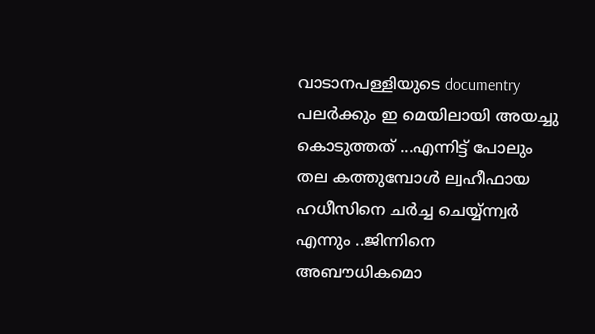വാടാനപള്ളിയുടെ documentry പലര്‍ക്കും ഇ മെയിലായി അയച്ചു കൊടുത്തത് ...എന്നിട്ട് പോലും തല കത്തുമ്പോള്‍ ല്വഹീഫായ ഹധീസിനെ ചര്‍ച്ച ചെയ്യ്ന്ന്വര്‍ എന്നും ..ജിന്നിനെ അബൗധികമൊ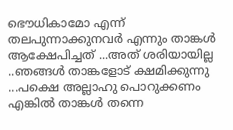ഭൌധികാമോ എന്ന് തലപുന്നാക്കുനവര്‍ എന്നും താങ്കള്‍ ആക്ഷേപിച്ചത് ...അത് ശരിയായില്ല ..ഞങ്ങള്‍ താങ്കളോട് ക്ഷമിക്കുന്നു ...പക്ഷെ അല്ലാഹു പൊറുക്കണം എങ്കില്‍ താങ്കള്‍ തന്നെ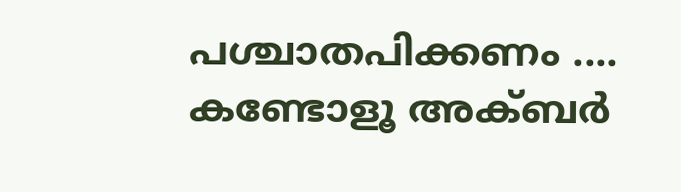പശ്ചാതപിക്കണം ....
കണ്ടോളൂ അക്ബര്‍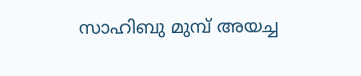സാഹിബു മുമ്പ് അയച്ച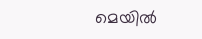മെയില്‍